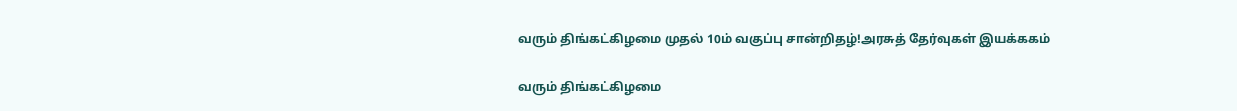வரும் திங்கட்கிழமை முதல் 10ம் வகுப்பு சான்றிதழ்!அரசுத் தேர்வுகள் இயக்ககம்

வரும் திங்கட்கிழமை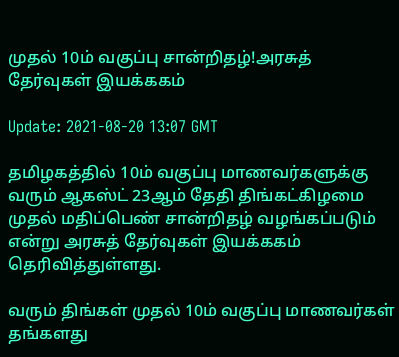முதல் 10ம் வகுப்பு சான்றிதழ்!அரசுத் தேர்வுகள் இயக்ககம்

Update: 2021-08-20 13:07 GMT

தமிழகத்தில் 10ம் வகுப்பு மாணவர்களுக்கு வரும் ஆகஸ்ட் 23ஆம் தேதி திங்கட்கிழமை முதல் மதிப்பெண் சான்றிதழ் வழங்கப்படும் என்று அரசுத் தேர்வுகள் இயக்ககம் தெரிவித்துள்ளது.

வரும் திங்கள் முதல் 10ம் வகுப்பு மாணவர்கள் தங்களது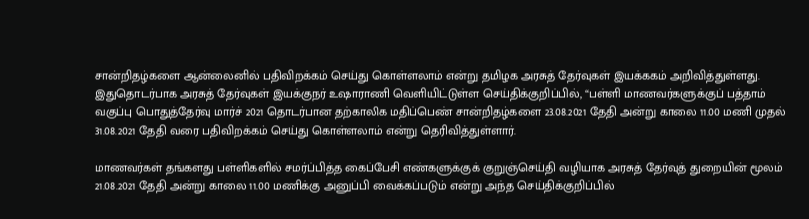சான்றிதழ்களை ஆன்லைனில் பதிவிறக்கம் செய்து கொள்ளலாம் என்று தமிழக அரசுத் தேர்வுகள் இயக்ககம் அறிவித்துள்ளது. இதுதொடர்பாக அரசுத் தேர்வுகள் இயக்குநர் உஷாராணி வெளியிட்டுள்ள செய்திக்குறிப்பில், “பள்ளி மாணவர்களுக்குப் பத்தாம் வகுப்பு பொதுத்தேர்வு மார்ச் 2021 தொடர்பான தற்காலிக மதிப்பெண் சான்றிதழ்களை 23.08.2021 தேதி அன்று காலை 11.00 மணி முதல் 31.08.2021 தேதி வரை பதிவிறக்கம் செய்து கொள்ளலாம் என்று தெரிவித்துள்ளார்.

மாணவர்கள் தங்களது பள்ளிகளில் சமர்ப்பித்த கைப்பேசி எண்களுக்குக் குறுஞ்செய்தி வழியாக அரசுத் தேர்வுத் துறையின் மூலம் 21.08.2021 தேதி அன்று காலை 11.00 மணிக்கு அனுப்பி வைக்கப்படும் என்று அந்த செய்திக்குறிப்பில்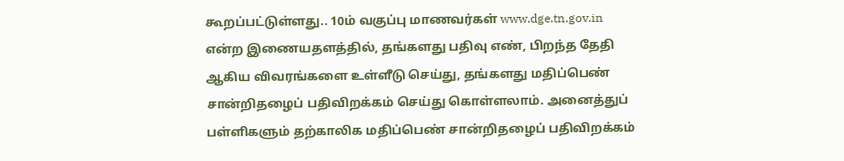கூறப்பட்டுள்ளது.. 10ம் வகுப்பு மாணவர்கள் www.dge.tn.gov.in என்ற இணையதளத்தில், தங்களது பதிவு எண், பிறந்த தேதி ஆகிய விவரங்களை உள்ளீடு செய்து, தங்களது மதிப்பெண் சான்றிதழைப் பதிவிறக்கம் செய்து கொள்ளலாம். அனைத்துப் பள்ளிகளும் தற்காலிக மதிப்பெண் சான்றிதழைப் பதிவிறக்கம்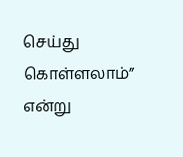செய்து கொள்ளலாம்” என்று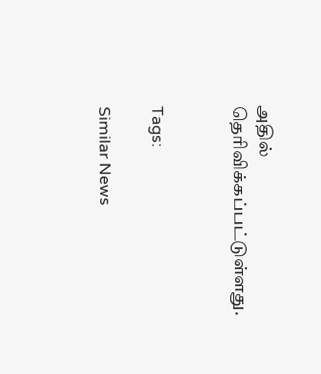அதில் தெரிவிக்கப்பட்டுள்ளது.


Tags:

Similar News